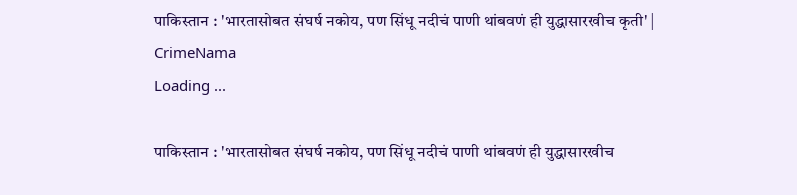पाकिस्तान : 'भारतासोबत संघर्ष नकोय, पण सिंधू नदीचं पाणी थांबवणं ही युद्धासारखीच कृती' | CrimeNama
Loading ...

पाकिस्तान : 'भारतासोबत संघर्ष नकोय, पण सिंधू नदीचं पाणी थांबवणं ही युद्धासारखीच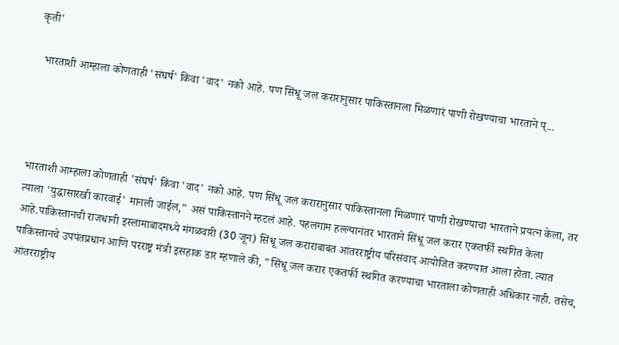कृती'

  भारताशी आम्हाला कोणताही 'संघर्ष' किंवा 'वाद' नको आहे. पण सिंधू जल करारानुसार पाकिस्तानला मिळणारं पाणी रोखण्याचा भारताने प्...




भारताशी आम्हाला कोणताही 'संघर्ष' किंवा 'वाद' नको आहे. पण सिंधू जल करारानुसार पाकिस्तानला मिळणारं पाणी रोखण्याचा भारताने प्रयत्न केला, तर त्याला 'युद्धासारखी कारवाई' मानली जाईल," असं पाकिस्तानने म्हटलं आहे. पहलगाम हल्ल्यानंतर भारताने सिंधू जल करार एकतर्फी स्थगित केला आहे.पाकिस्तानची राजधानी इस्लामाबादमध्ये मंगळवारी (30 जून) सिंधू जल कराराबाबत आंतरराष्ट्रीय परिसंवाद आयोजित करण्यात आला होता. त्यात पाकिस्तानचे उपपंतप्रधान आणि परराष्ट्र मंत्री इसहाक डार म्हणाले की, "सिंधू जल करार एकतर्फी स्थगित करण्याचा भारताला कोणताही अधिकार नाही. तसेच, आंतरराष्ट्रीय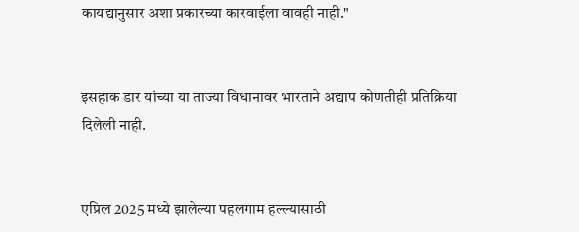कायद्यानुसार अशा प्रकारच्या कारवाईला वावही नाही."


इसहाक डार यांच्या या ताज्या विधानावर भारताने अद्याप कोणतीही प्रतिक्रिया दिलेली नाही.


एप्रिल 2025 मध्ये झालेल्या पहलगाम हल्ल्यासाठी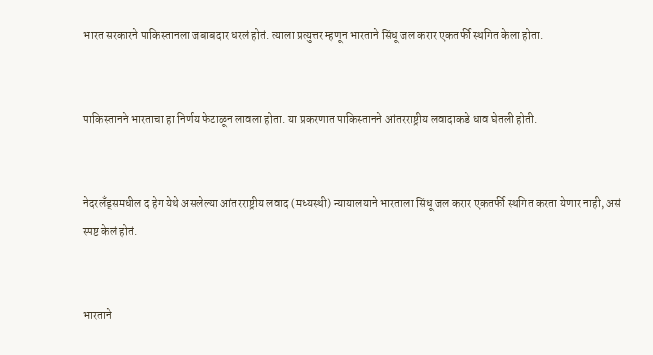भारत सरकारने पाकिस्तानला जबाबदार धरलं होतं. त्याला प्रत्युत्तर म्हणून भारताने सिंधू जल करार एकतर्फी स्थगित केला होता.


पाकिस्तानने भारताचा हा निर्णय फेटाळून लावला होता. या प्रकरणात पाकिस्तानने आंतरराष्ट्रीय लवादाकडे धाव घेतली होती.


नेदरलँड्समधील द हेग येथे असलेल्या आंतरराष्ट्रीय लवाद (मध्यस्थी) न्यायालयाने भारताला सिंधू जल करार एकतर्फी स्थगित करता येणार नाही, असं स्पष्ट केलं होतं.


भारताने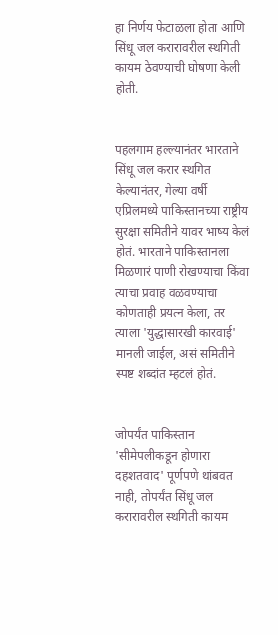हा निर्णय फेटाळला होता आणि सिंधू जल करारावरील स्थगिती कायम ठेवण्याची घोषणा केली होती.


पहलगाम हल्ल्यानंतर भारताने सिंधू जल करार स्थगित केल्यानंतर, गेल्या वर्षी एप्रिलमध्ये पाकिस्तानच्या राष्ट्रीय सुरक्षा समितीने यावर भाष्य केलं होतं. भारताने पाकिस्तानला मिळणारं पाणी रोखण्याचा किंवा त्याचा प्रवाह वळवण्याचा कोणताही प्रयत्न केला, तर त्याला 'युद्धासारखी कारवाई' मानली जाईल, असं समितीने स्पष्ट शब्दांत म्हटलं होतं.


जोपर्यंत पाकिस्तान 'सीमेपलीकडून होणारा दहशतवाद' पूर्णपणे थांबवत नाही, तोपर्यंत सिंधू जल करारावरील स्थगिती कायम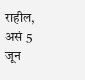राहील, असं 5 जून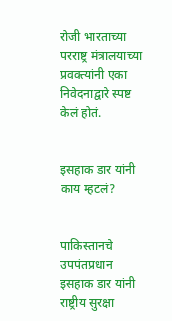रोजी भारताच्या परराष्ट्र मंत्रालयाच्या प्रवक्त्यांनी एका निवेदनाद्वारे स्पष्ट केलं होतं.


इसहाक डार यांनी काय म्हटलं?


पाकिस्तानचे उपपंतप्रधान इसहाक डार यांनी राष्ट्रीय सुरक्षा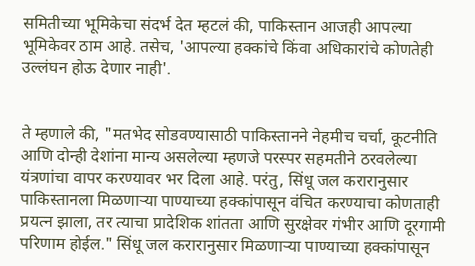समितीच्या भूमिकेचा संदर्भ देत म्हटलं की, पाकिस्तान आजही आपल्या भूमिकेवर ठाम आहे. तसेच, 'आपल्या हक्कांचे किंवा अधिकारांचे कोणतेही उल्लंघन होऊ देणार नाही'.


ते म्हणाले की, "मतभेद सोडवण्यासाठी पाकिस्तानने नेहमीच चर्चा, कूटनीति आणि दोन्ही देशांना मान्य असलेल्या म्हणजे परस्पर सहमतीने ठरवलेल्या यंत्रणांचा वापर करण्यावर भर दिला आहे. परंतु, सिंधू जल करारानुसार पाकिस्तानला मिळणाऱ्या पाण्याच्या हक्कांपासून वंचित करण्याचा कोणताही प्रयत्न झाला, तर त्याचा प्रादेशिक शांतता आणि सुरक्षेवर गंभीर आणि दूरगामी परिणाम होईल." सिंधू जल करारानुसार मिळणाऱ्या पाण्याच्या हक्कांपासून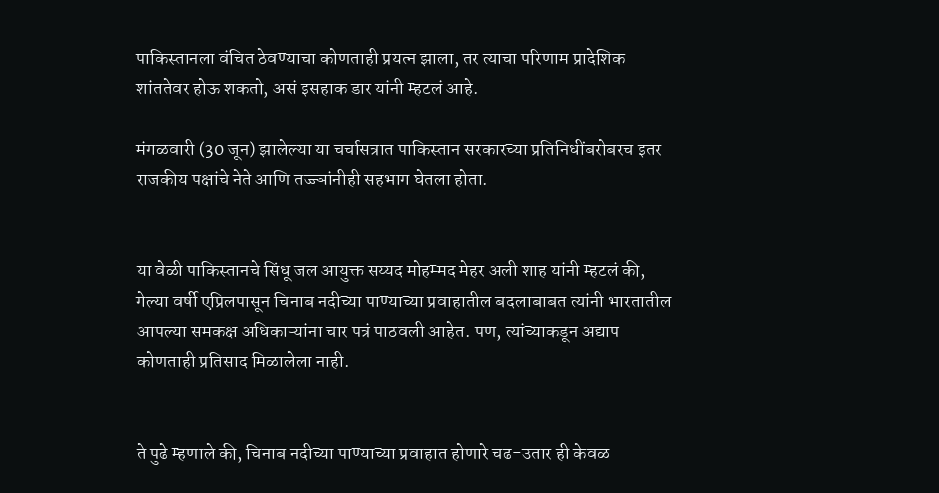पाकिस्तानला वंचित ठेवण्याचा कोणताही प्रयत्न झाला, तर त्याचा परिणाम प्रादेशिक शांततेवर होऊ शकतो, असं इसहाक डार यांनी म्हटलं आहे.

मंगळवारी (30 जून) झालेल्या या चर्चासत्रात पाकिस्तान सरकारच्या प्रतिनिधींबरोबरच इतर राजकीय पक्षांचे नेते आणि तज्ज्ञांनीही सहभाग घेतला होता.


या वेळी पाकिस्तानचे सिंधू जल आयुक्त सय्यद मोहम्मद मेहर अली शाह यांनी म्हटलं की, गेल्या वर्षी एप्रिलपासून चिनाब नदीच्या पाण्याच्या प्रवाहातील बदलाबाबत त्यांनी भारतातील आपल्या समकक्ष अधिकाऱ्यांना चार पत्रं पाठवली आहेत. पण, त्यांच्याकडून अद्याप कोणताही प्रतिसाद मिळालेला नाही.


ते पुढे म्हणाले की, चिनाब नदीच्या पाण्याच्या प्रवाहात होणारे चढ-उतार ही केवळ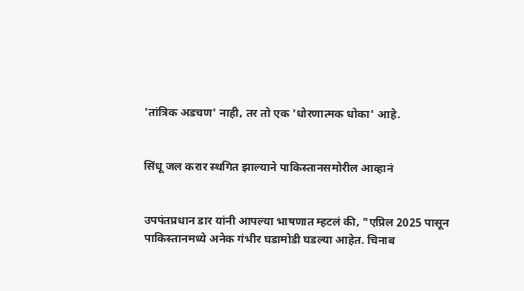'तांत्रिक अडचण' नाही, तर तो एक 'धोरणात्मक धोका' आहे.


सिंधू जल करार स्थगित झाल्याने पाकिस्तानसमोरील आव्हानं


उपपंतप्रधान डार यांनी आपल्या भाषणात म्हटलं की, "एप्रिल 2025 पासून पाकिस्तानमध्ये अनेक गंभीर घडामोडी घडल्या आहेत. चिनाब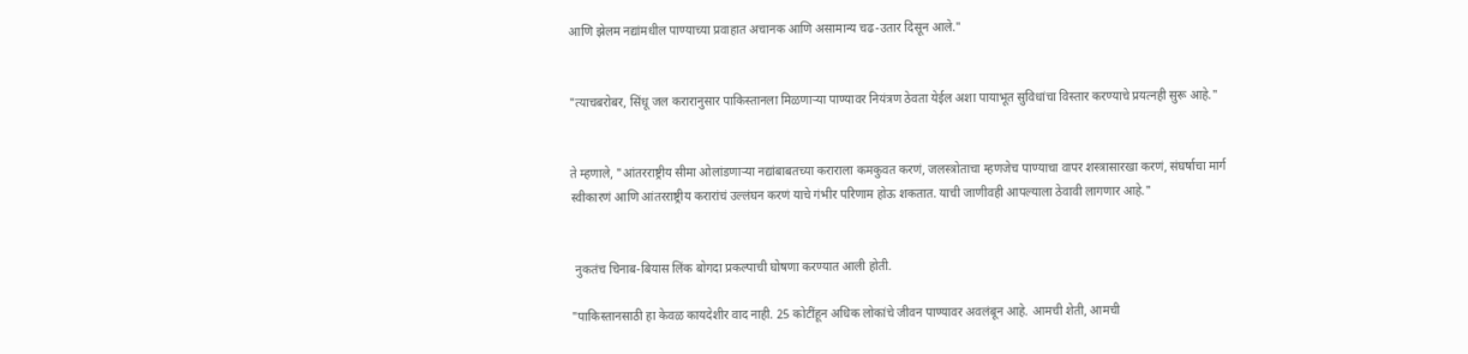आणि झेलम नद्यांमधील पाण्याच्या प्रवाहात अचानक आणि असामान्य चढ-उतार दिसून आले."


"त्याचबरोबर, सिंधू जल करारानुसार पाकिस्तानला मिळणाऱ्या पाण्यावर नियंत्रण ठेवता येईल अशा पायाभूत सुविधांचा विस्तार करण्याचे प्रयत्नही सुरू आहे."


ते म्हणाले, "आंतरराष्ट्रीय सीमा ओलांडणाऱ्या नद्यांबाबतच्या कराराला कमकुवत करणं, जलस्त्रोताचा म्हणजेच पाण्याचा वापर शस्त्रासारखा करणं, संघर्षाचा मार्ग स्वीकारणं आणि आंतरराष्ट्रीय करारांचं उल्लंघन करणं याचे गंभीर परिणाम होऊ शकतात. याची जाणीवही आपल्याला ठेवावी लागणार आहे."


 नुकतंच चिनाब-बियास लिंक बोगदा प्रकल्पाची घोषणा करण्यात आली होती.

"पाकिस्तानसाठी हा केवळ कायदेशीर वाद नाही. 25 कोटींहून अधिक लोकांचे जीवन पाण्यावर अवलंबून आहे. आमची शेती, आमची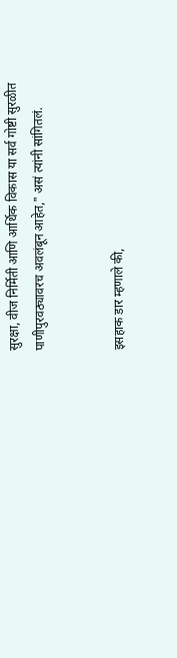सुरक्षा, वीज निर्मिती आणि आर्थिक विकास या सर्व गोष्टी सुरळीत पाणीपुरवठ्यावरच अवलंबून आहेत," असं त्यांनी सांगितलं.


इसहाक डार म्हणाले की,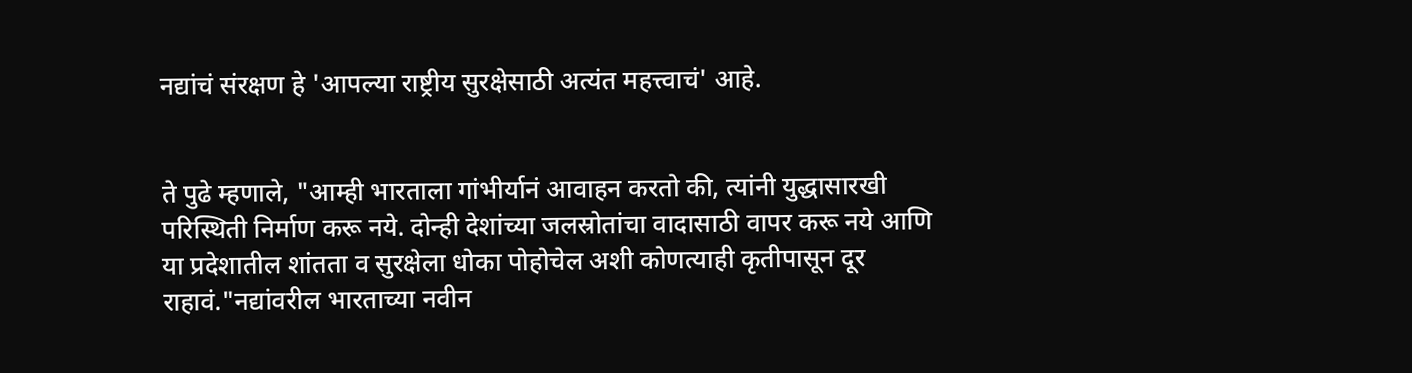नद्यांचं संरक्षण हे 'आपल्या राष्ट्रीय सुरक्षेसाठी अत्यंत महत्त्वाचं' आहे.


ते पुढे म्हणाले, "आम्ही भारताला गांभीर्यानं आवाहन करतो की, त्यांनी युद्धासारखी परिस्थिती निर्माण करू नये. दोन्ही देशांच्या जलस्रोतांचा वादासाठी वापर करू नये आणि या प्रदेशातील शांतता व सुरक्षेला धोका पोहोचेल अशी कोणत्याही कृतीपासून दूर राहावं."नद्यांवरील भारताच्या नवीन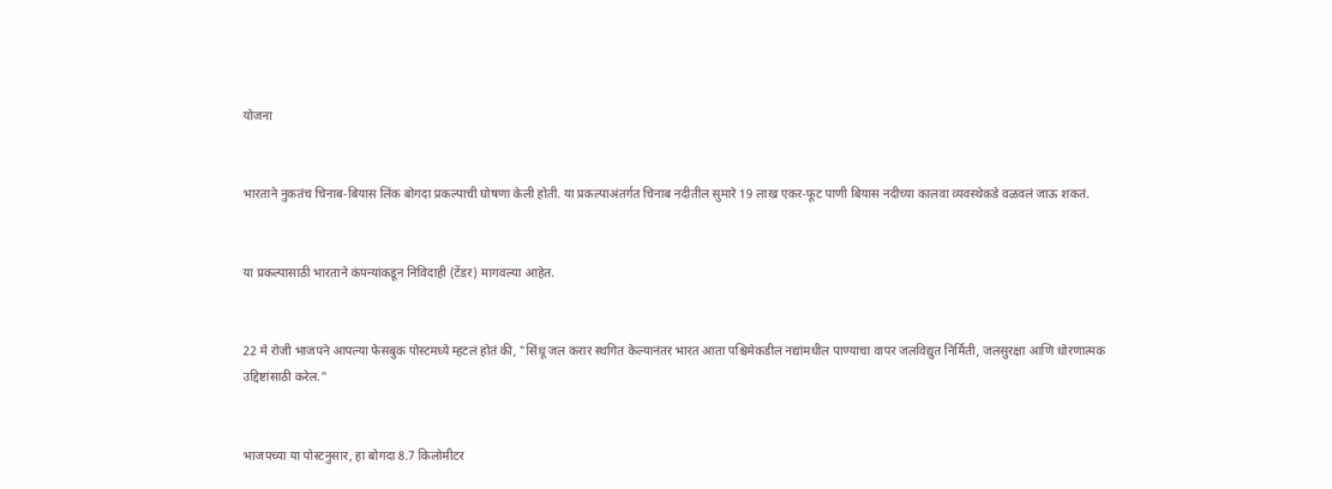योजना


भारताने नुकतंच चिनाब-बियास लिंक बोगदा प्रकल्पाची घोषणा केली होती. या प्रकल्पाअंतर्गत चिनाब नदीतील सुमारे 19 लाख एकर-फूट पाणी बियास नदीच्या कालवा व्यवस्थेकडे वळवलं जाऊ शकतं.


या प्रकल्पासाठी भारताने कंपन्यांकडून निविदाही (टेंडर) मागवल्या आहेत.


22 मे रोजी भाजपने आपल्या फेसबुक पोस्टमध्ये म्हटलं होतं की, "सिंधू जल करार स्थगित केल्यानंतर भारत आता पश्चिमेकडील नद्यांमधील पाण्याचा वापर जलविद्युत निर्मिती, जलसुरक्षा आणि धोरणात्मक उद्दिष्टांसाठी करेल."


भाजपच्या या पोस्टनुसार, हा बोगदा 8.7 किलोमीटर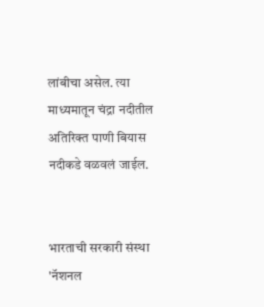लांबीचा असेल. त्या माध्यमातून चंद्रा नदीतील अतिरिक्त पाणी बियास नदीकडे वळवलं जाईल.


भारताची सरकारी संस्था 'नॅशनल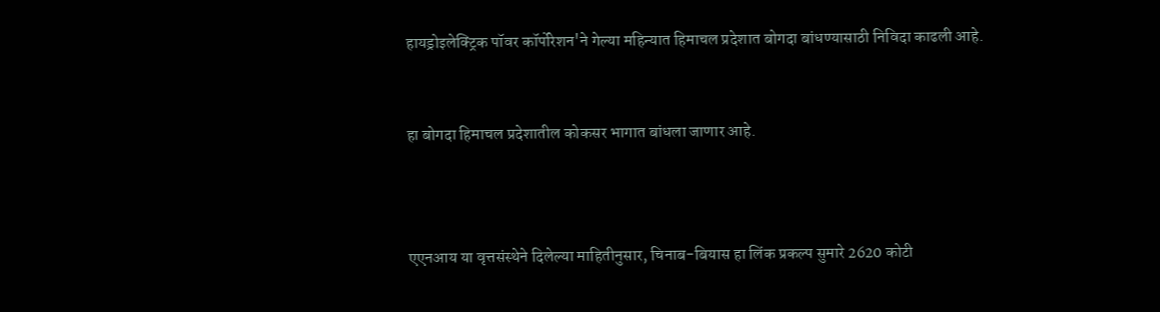हायड्रोइलेक्ट्रिक पॉवर कॉर्पोरेशन'ने गेल्या महिन्यात हिमाचल प्रदेशात बोगदा बांधण्यासाठी निविदा काढली आहे.


हा बोगदा हिमाचल प्रदेशातील कोकसर भागात बांधला जाणार आहे.



एएनआय या वृत्तसंस्थेने दिलेल्या माहितीनुसार, चिनाब-बियास हा लिंक प्रकल्प सुमारे 2620 कोटी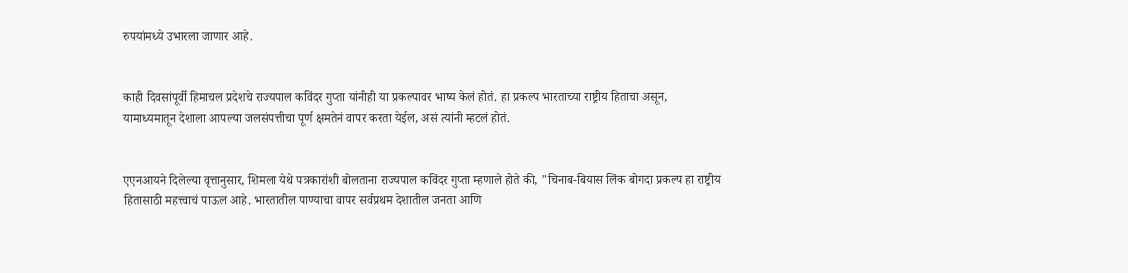रुपयांमध्ये उभारला जाणार आहे.


काही दिवसांपूर्वी हिमाचल प्रदेशचे राज्यपाल कविंदर गुप्ता यांनीही या प्रकल्पावर भाष्य केलं होतं. हा प्रकल्प भारताच्या राष्ट्रीय हिताचा असून, यामाध्यमातून देशाला आपल्या जलसंपत्तीचा पूर्ण क्षमतेनं वापर करता येईल, असं त्यांनी म्हटलं होतं.


एएनआयने दिलेल्या वृत्तानुसार, शिमला येथे पत्रकारांशी बोलताना राज्यपाल कविंदर गुप्ता म्हणाले होते की, "चिनाब-बियास लिंक बोगदा प्रकल्प हा राष्ट्रीय हितासाठी महत्त्वाचं पाऊल आहे. भारतातील पाण्याचा वापर सर्वप्रथम देशातील जनता आणि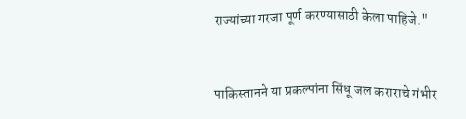राज्यांच्या गरजा पूर्ण करण्यासाठी केला पाहिजे."


पाकिस्तानने या प्रकल्पांना सिंधू जल कराराचे गंभीर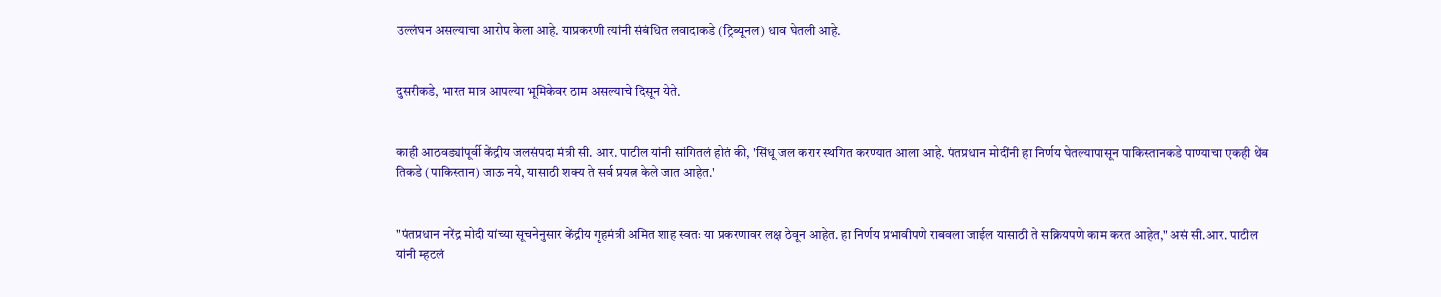उल्लंघन असल्याचा आरोप केला आहे. याप्रकरणी त्यांनी संबंधित लवादाकडे (ट्रिब्यूनल) धाव घेतली आहे.


दुसरीकडे, भारत मात्र आपल्या भूमिकेवर ठाम असल्याचे दिसून येते.


काही आठवड्यांपूर्वी केंद्रीय जलसंपदा मंत्री सी. आर. पाटील यांनी सांगितलं होतं की, 'सिंधू जल करार स्थगित करण्यात आला आहे. पंतप्रधान मोदींनी हा निर्णय घेतल्यापासून पाकिस्तानकडे पाण्याचा एकही थेंब तिकडे (पाकिस्तान) जाऊ नये, यासाठी शक्य ते सर्व प्रयत्न केले जात आहेत.'


"पंतप्रधान नरेंद्र मोदी यांच्या सूचनेनुसार केंद्रीय गृहमंत्री अमित शाह स्वतः या प्रकरणावर लक्ष ठेवून आहेत. हा निर्णय प्रभावीपणे राबवला जाईल यासाठी ते सक्रियपणे काम करत आहेत," असं सी.आर. पाटील यांनी म्हटलं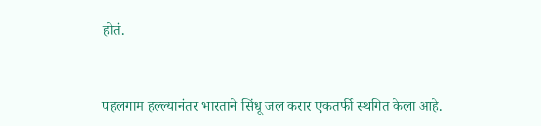होतं.


पहलगाम हल्ल्यानंतर भारताने सिंधू जल करार एकतर्फी स्थगित केला आहे.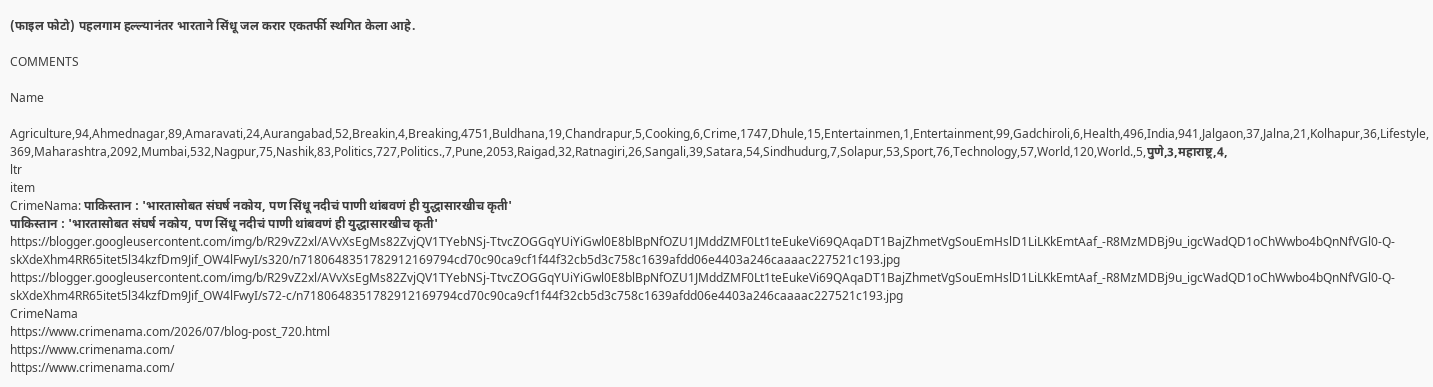(फाइल फोटो) पहलगाम हल्ल्यानंतर भारताने सिंधू जल करार एकतर्फी स्थगित केला आहे.

COMMENTS

Name

Agriculture,94,Ahmednagar,89,Amaravati,24,Aurangabad,52,Breakin,4,Breaking,4751,Buldhana,19,Chandrapur,5,Cooking,6,Crime,1747,Dhule,15,Entertainmen,1,Entertainment,99,Gadchiroli,6,Health,496,India,941,Jalgaon,37,Jalna,21,Kolhapur,36,Lifestyle,369,Maharashtra,2092,Mumbai,532,Nagpur,75,Nashik,83,Politics,727,Politics.,7,Pune,2053,Raigad,32,Ratnagiri,26,Sangali,39,Satara,54,Sindhudurg,7,Solapur,53,Sport,76,Technology,57,World,120,World.,5,पुणे,3,महाराष्ट्र,4,
ltr
item
CrimeNama: पाकिस्तान : 'भारतासोबत संघर्ष नकोय, पण सिंधू नदीचं पाणी थांबवणं ही युद्धासारखीच कृती'
पाकिस्तान : 'भारतासोबत संघर्ष नकोय, पण सिंधू नदीचं पाणी थांबवणं ही युद्धासारखीच कृती'
https://blogger.googleusercontent.com/img/b/R29vZ2xl/AVvXsEgMs82ZvjQV1TYebNSj-TtvcZOGGqYUiYiGwl0E8blBpNfOZU1JMddZMF0Lt1teEukeVi69QAqaDT1BajZhmetVgSouEmHslD1LiLKkEmtAaf_-R8MzMDBj9u_igcWadQD1oChWwbo4bQnNfVGl0-Q-skXdeXhm4RR65itet5l34kzfDm9Jif_OW4lFwyI/s320/n7180648351782912169794cd70c90ca9cf1f44f32cb5d3c758c1639afdd06e4403a246caaaac227521c193.jpg
https://blogger.googleusercontent.com/img/b/R29vZ2xl/AVvXsEgMs82ZvjQV1TYebNSj-TtvcZOGGqYUiYiGwl0E8blBpNfOZU1JMddZMF0Lt1teEukeVi69QAqaDT1BajZhmetVgSouEmHslD1LiLKkEmtAaf_-R8MzMDBj9u_igcWadQD1oChWwbo4bQnNfVGl0-Q-skXdeXhm4RR65itet5l34kzfDm9Jif_OW4lFwyI/s72-c/n7180648351782912169794cd70c90ca9cf1f44f32cb5d3c758c1639afdd06e4403a246caaaac227521c193.jpg
CrimeNama
https://www.crimenama.com/2026/07/blog-post_720.html
https://www.crimenama.com/
https://www.crimenama.com/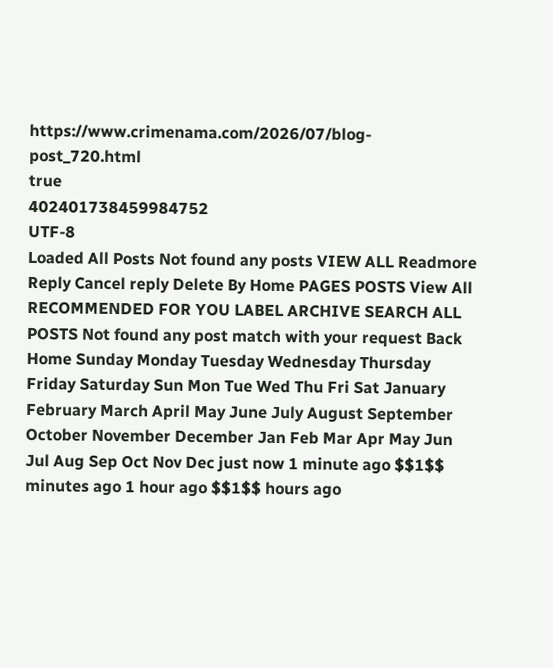https://www.crimenama.com/2026/07/blog-post_720.html
true
402401738459984752
UTF-8
Loaded All Posts Not found any posts VIEW ALL Readmore Reply Cancel reply Delete By Home PAGES POSTS View All RECOMMENDED FOR YOU LABEL ARCHIVE SEARCH ALL POSTS Not found any post match with your request Back Home Sunday Monday Tuesday Wednesday Thursday Friday Saturday Sun Mon Tue Wed Thu Fri Sat January February March April May June July August September October November December Jan Feb Mar Apr May Jun Jul Aug Sep Oct Nov Dec just now 1 minute ago $$1$$ minutes ago 1 hour ago $$1$$ hours ago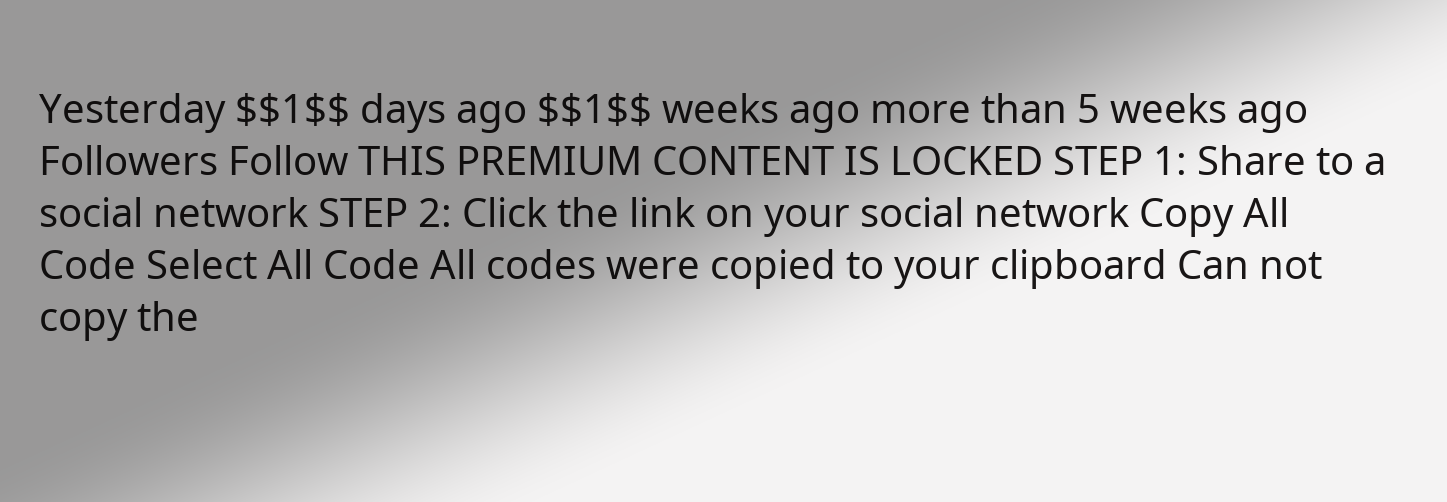Yesterday $$1$$ days ago $$1$$ weeks ago more than 5 weeks ago Followers Follow THIS PREMIUM CONTENT IS LOCKED STEP 1: Share to a social network STEP 2: Click the link on your social network Copy All Code Select All Code All codes were copied to your clipboard Can not copy the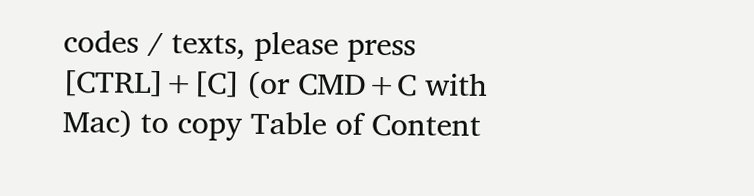codes / texts, please press [CTRL]+[C] (or CMD+C with Mac) to copy Table of Content